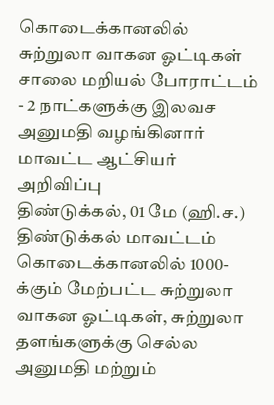கொடைக்கானலில் சுற்றுலா வாகன ஓட்டிகள் சாலை மறியல் போராட்டம் - 2 நாட்களுக்கு இலவச அனுமதி வழங்கினார் மாவட்ட ஆட்சியர் அறிவிப்பு
திண்டுக்கல், 01 மே (ஹி.ச.) திண்டுக்கல் மாவட்டம் கொடைக்கானலில் 1000-க்கும் மேற்பட்ட சுற்றுலா வாகன ஓட்டிகள், சுற்றுலா தளங்களுக்கு செல்ல அனுமதி மற்றும்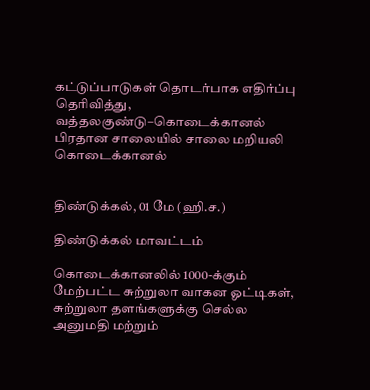கட்டுப்பாடுகள் தொடர்பாக எதிர்ப்பு தெரிவித்து, வத்தலகுண்டு–கொடைக்கானல் பிரதான சாலையில் சாலை மறியலி
கொடைக்கானல்


திண்டுக்கல், 01 மே (ஹி.ச.)

திண்டுக்கல் மாவட்டம்

கொடைக்கானலில் 1000-க்கும் மேற்பட்ட சுற்றுலா வாகன ஓட்டிகள், சுற்றுலா தளங்களுக்கு செல்ல அனுமதி மற்றும்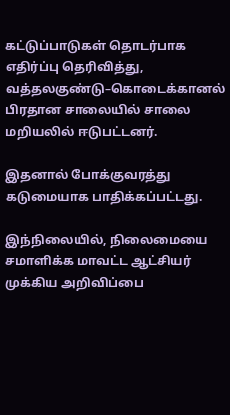கட்டுப்பாடுகள் தொடர்பாக எதிர்ப்பு தெரிவித்து, வத்தலகுண்டு–கொடைக்கானல் பிரதான சாலையில் சாலை மறியலில் ஈடுபட்டனர்.

இதனால் போக்குவரத்து கடுமையாக பாதிக்கப்பட்டது.

இந்நிலையில், நிலைமையை சமாளிக்க மாவட்ட ஆட்சியர் முக்கிய அறிவிப்பை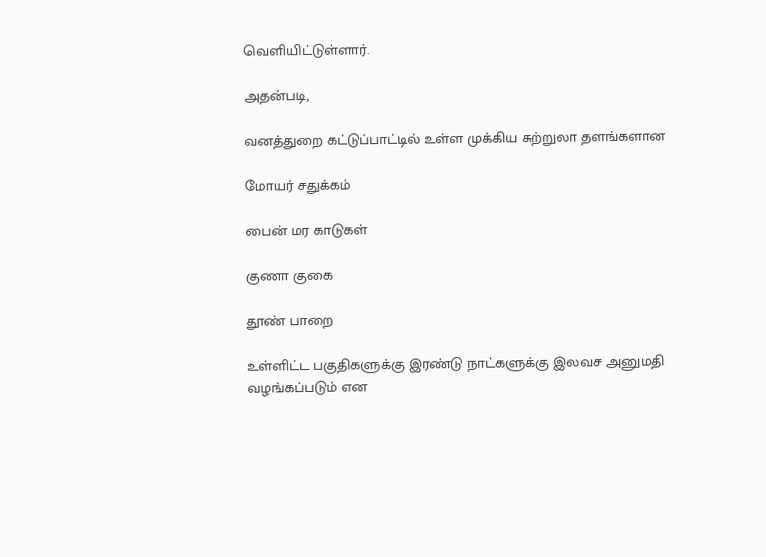வெளியிட்டுள்ளார்.

அதன்படி,

வனத்துறை கட்டுப்பாட்டில் உள்ள முக்கிய சுற்றுலா தளங்களான

மோயர் சதுக்கம்

பைன் மர காடுகள்

குணா குகை

தூண் பாறை

உள்ளிட்ட பகுதிகளுக்கு இரண்டு நாட்களுக்கு இலவச அனுமதி வழங்கப்படும் என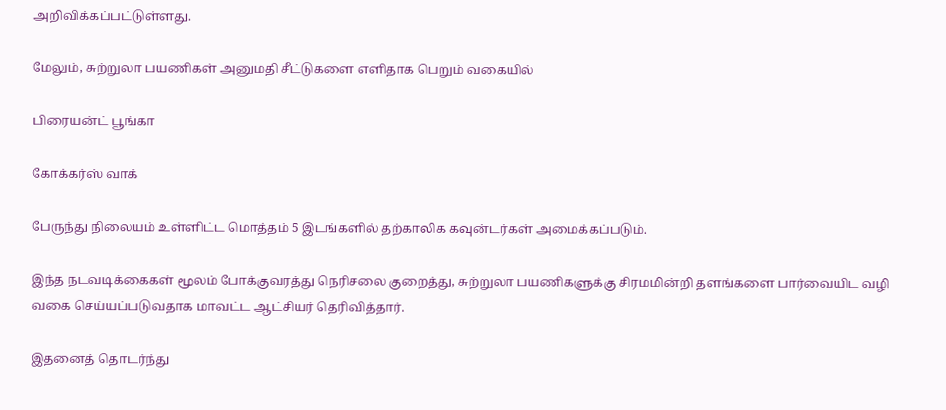அறிவிக்கப்பட்டுள்ளது.

மேலும், சுற்றுலா பயணிகள் அனுமதி சீட்டுகளை எளிதாக பெறும் வகையில்

பிரையன்ட் பூங்கா

கோக்கர்ஸ் வாக்

பேருந்து நிலையம் உள்ளிட்ட மொத்தம் 5 இடங்களில் தற்காலிக கவுன்டர்கள் அமைக்கப்படும்.

இந்த நடவடிக்கைகள் மூலம் போக்குவரத்து நெரிசலை குறைத்து, சுற்றுலா பயணிகளுக்கு சிரமமின்றி தளங்களை பார்வையிட வழி வகை செய்யப்படுவதாக மாவட்ட ஆட்சியர் தெரிவித்தார்.

இதனைத் தொடர்ந்து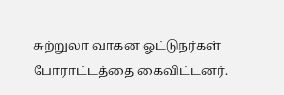சுற்றுலா வாகன ஓட்டுநர்கள் போராட்டத்தை கைவிட்டனர்.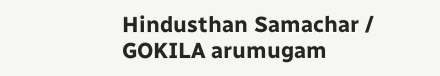Hindusthan Samachar / GOKILA arumugam